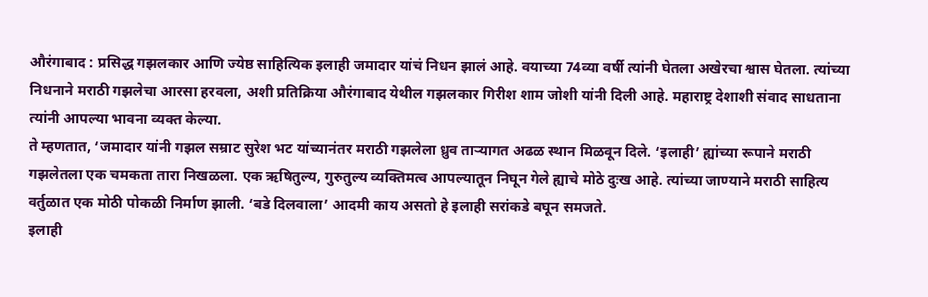औरंगाबाद : प्रसिद्ध गझलकार आणि ज्येष्ठ साहित्यिक इलाही जमादार यांचं निधन झालं आहे. वयाच्या 74व्या वर्षी त्यांनी घेतला अखेरचा श्वास घेतला. त्यांच्या निधनाने मराठी गझलेचा आरसा हरवला, अशी प्रतिक्रिया औरंगाबाद येथील गझलकार गिरीश शाम जोशी यांनी दिली आहे. महाराष्ट्र देशाशी संवाद साधताना त्यांनी आपल्या भावना व्यक्त केल्या.
ते म्हणतात, ‘जमादार यांनी गझल सम्राट सुरेश भट यांच्यानंतर मराठी गझलेला ध्रुव ताऱ्यागत अढळ स्थान मिळवून दिले. ‘इलाही’ ह्यांच्या रूपाने मराठी गझलेतला एक चमकता तारा निखळला. एक ऋषितुल्य, गुरुतुल्य व्यक्तिमत्व आपल्यातून निघून गेले ह्याचे मोठे दुःख आहे. त्यांच्या जाण्याने मराठी साहित्य वर्तुळात एक मोठी पोकळी निर्माण झाली. ‘बडे दिलवाला’ आदमी काय असतो हे इलाही सरांकडे बघून समजते.
इलाही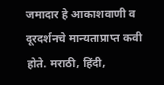जमादार हे आकाशवाणी व दूरदर्शनचे मान्यताप्राप्त कवी होते. मराठी, हिंदी,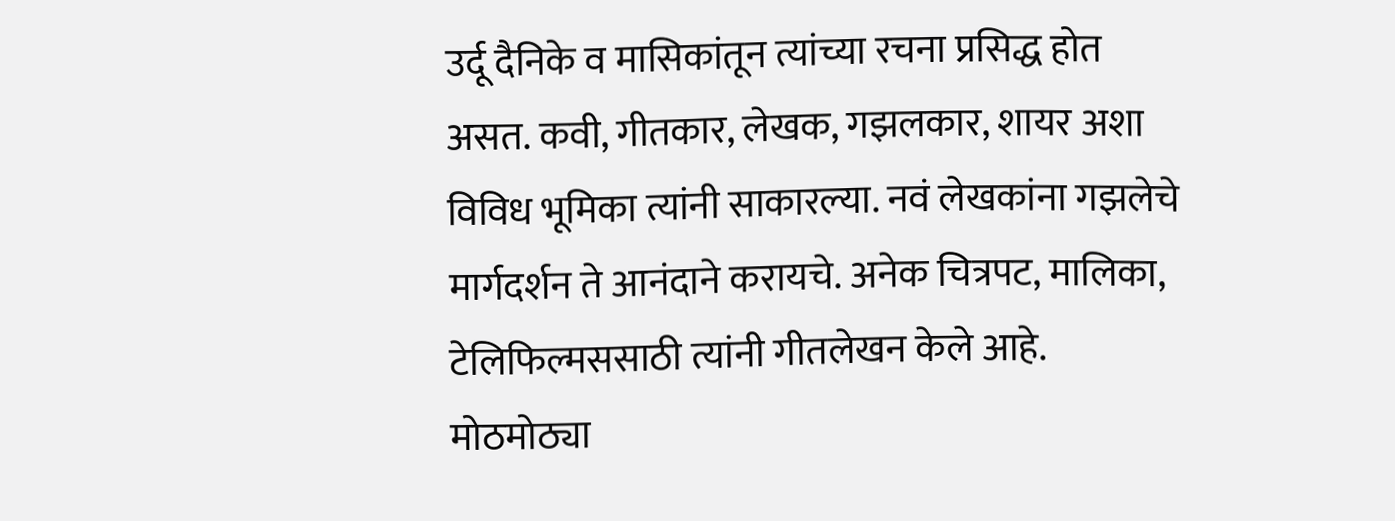उर्दू दैनिके व मासिकांतून त्यांच्या रचना प्रसिद्ध होत असत. कवी, गीतकार, लेखक, गझलकार, शायर अशा विविध भूमिका त्यांनी साकारल्या. नवं लेखकांना गझलेचे मार्गदर्शन ते आनंदाने करायचे. अनेक चित्रपट, मालिका, टेलिफिल्मससाठी त्यांनी गीतलेखन केले आहे. मोठमोठ्या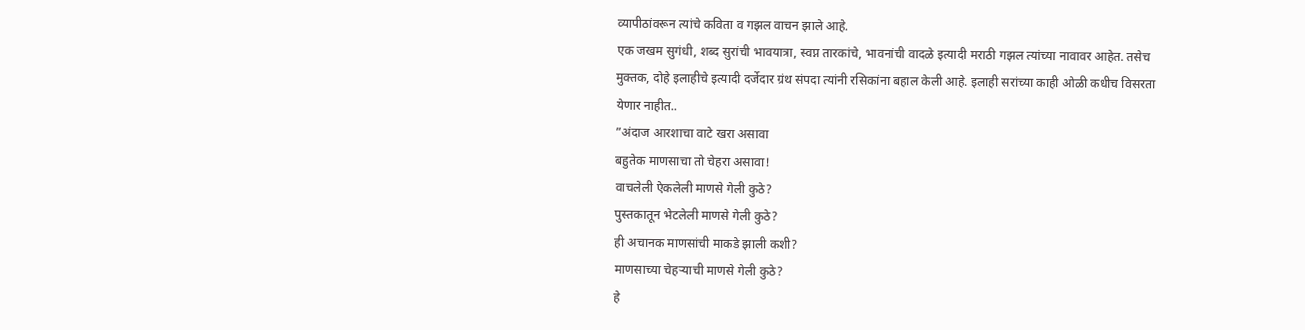व्यापीठांवरून त्यांचे कविता व गझल वाचन झाले आहे.
एक जखम सुगंधी, शब्द सुरांची भावयात्रा, स्वप्न तारकांचे, भावनांची वादळे इत्यादी मराठी गझल त्यांच्या नावावर आहेत. तसेच मुक्तक, दोहे इलाहीचे इत्यादी दर्जेदार ग्रंथ संपदा त्यांनी रसिकांना बहाल केली आहे. इलाही सरांच्या काही ओळी कधीच विसरता येणार नाहीत..
”अंदाज आरशाचा वाटे खरा असावा
बहुतेक माणसाचा तो चेहरा असावा!
वाचलेली ऐकलेली माणसे गेली कुठे?
पुस्तकातून भेटलेली माणसे गेली कुठे?
ही अचानक माणसांची माकडे झाली कशी?
माणसाच्या चेहऱ्याची माणसे गेली कुठे?
हे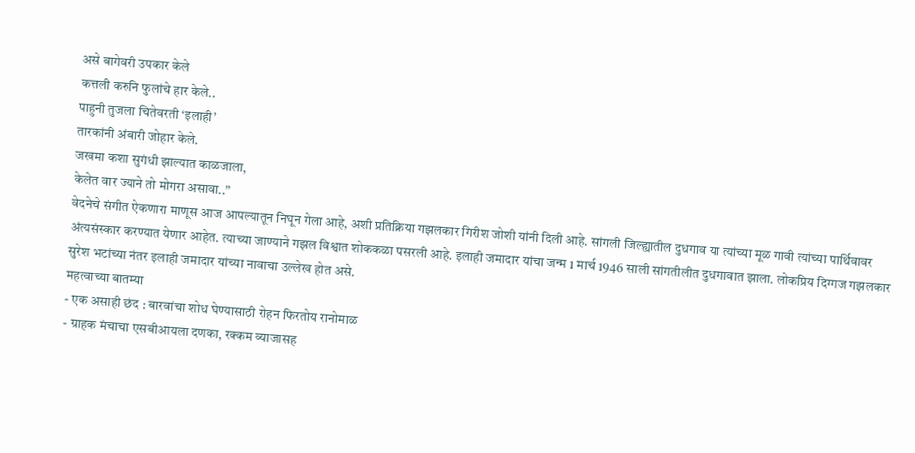असे बागेवरी उपकार केले
कत्तली करुनि फुलांचे हार केले..
पाहुनी तुजला चितेवरती ‘इलाही’
तारकांनी अंबारी जोहार केले.
जखमा कशा सुगंधी झाल्यात काळजाला,
केलेत वार ज्याने तो मोगरा असावा..”
वेदनेचे संगीत ऐकणारा माणूस आज आपल्यातून निघून गेला आहे, अशी प्रतिक्रिया गझलकार गिरीश जोशी यांनी दिली आहे. सांगली जिल्ह्यातील दुधगाव या त्यांच्या मूळ गावी त्यांच्या पार्थिवावर अंत्यसंस्कार करण्यात येणार आहेत. त्याच्या जाण्याने गझल विश्वात शोककळा पसरली आहे. इलाही जमादार यांचा जन्म 1 मार्च 1946 साली सांगतीलीत दुधगावात झाला. लोकप्रिय दिग्गज गझलकार सुरेश भटांच्या नंतर इलाही जमादार यांच्या नावाचा उल्लेख होत असे.
महत्वाच्या बातम्या
- एक असाही छंद : बारवांचा शोध घेण्यासाठी रोहन फिरतोय रानोमाळ
- ग्राहक मंचाचा एसबीआयला दणका, रक्कम व्याजासह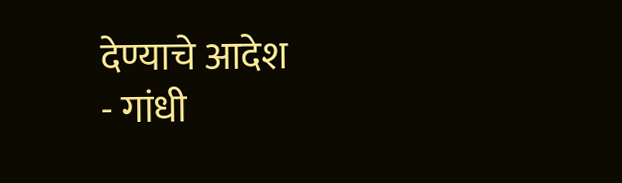देण्याचे आदेश
- गांधी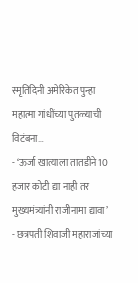स्मृतिदिनी अमेरिकेत पुन्हा महात्मा गांधींच्या पुतळ्याची विटंबना…
- ‘ऊर्जा खात्याला तातडीने 10 हजार कोटी द्या नाही तर मुख्यमंत्र्यांनी राजीनामा द्यावा’
- छत्रपती शिवाजी महाराजांच्या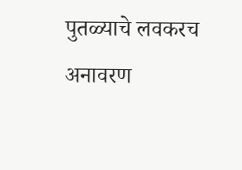पुतळ्याचे लवकरच अनावरण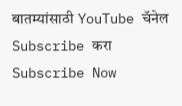बातम्यांसाठी YouTube चॅनेल Subscribe करा
Subscribe Now